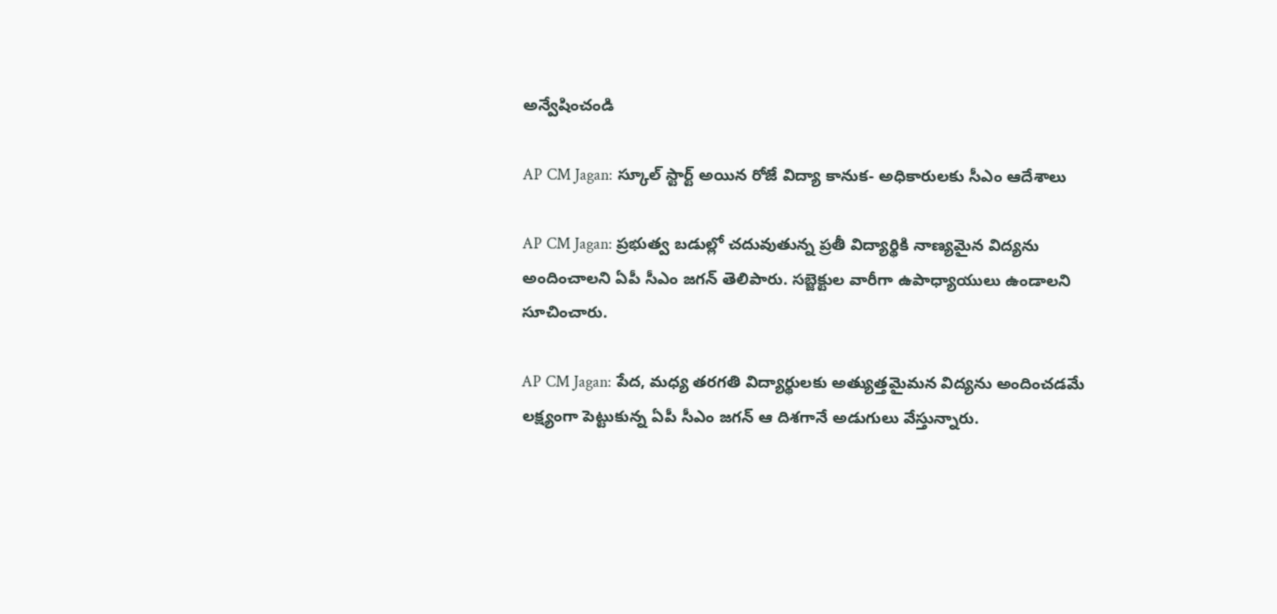అన్వేషించండి

AP CM Jagan: స్కూల్‌ స్టార్ట్ అయిన రోజే విద్యా కానుక- అధికారులకు సీఎం ఆదేశాలు

AP CM Jagan: ప్రభుత్వ బడుల్లో చదువుతున్న ప్రతీ విద్యార్థికి నాణ్యమైన విద్యను అందించాలని ఏపీ సీఎం జగన్ తెలిపారు. సబ్జెక్టుల వారీగా ఉపాధ్యాయులు ఉండాలని సూచించారు.

AP CM Jagan: పేద, మధ్య తరగతి విద్యార్థులకు అత్యుత్తమైమన విద్యను అందించడమే లక్ష్యంగా పెట్టుకున్న ఏపీ సీఎం జగన్ ఆ దిశగానే అడుగులు వేస్తున్నారు.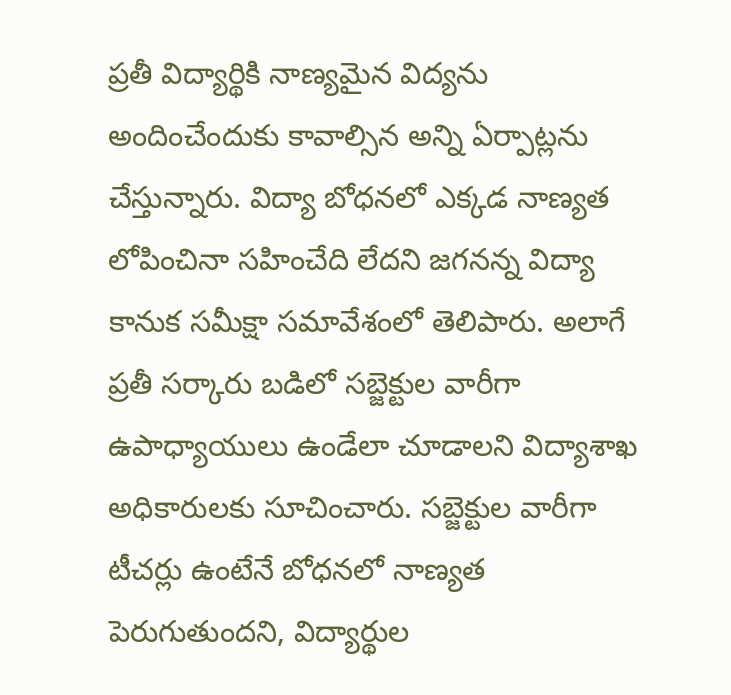ప్రతీ విద్యార్థికి నాణ్యమైన విద్యను అందించేందుకు కావాల్సిన అన్ని ఏర్పాట్లను చేస్తున్నారు. విద్యా బోధనలో ఎక్కడ నాణ్యత లోపించినా సహించేది లేదని జగనన్న విద్యా కానుక సమీక్షా సమావేశంలో తెలిపారు. అలాగే ప్రతీ సర్కారు బడిలో సబ్జెక్టుల వారీగా ఉపాధ్యాయులు ఉండేలా చూడాలని విద్యాశాఖ అధికారులకు సూచించారు. సబ్జెక్టుల వారీగా టీచర్లు ఉంటేనే బోధనలో నాణ్యత పెరుగుతుందని, విద్యార్థుల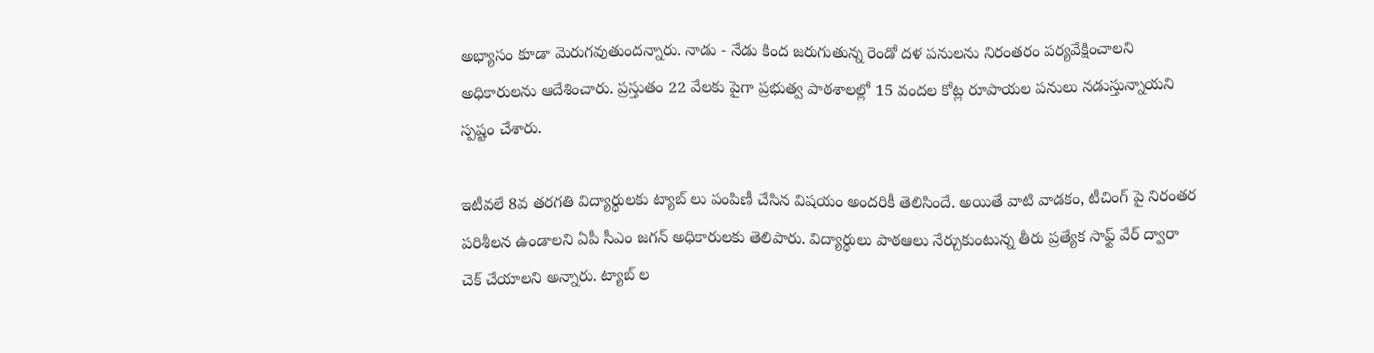అభ్యాసం కూడా మెరుగవుతుందన్నారు. నాడు - నేడు కింద జరుగుతున్న రెండో దళ పనులను నిరంతరం పర్యవేక్షించాలని అధికారులను ఆదేశించారు. ప్రస్తుతం 22 వేలకు పైగా ప్రభుత్వ పాఠశాలల్లో 15 వందల కోట్ల రూపాయల పనులు నడుస్తున్నాయని స్పష్టం చేశారు.

ఇటీవలే 8వ తరగతి విద్యార్థులకు ట్యాబ్ లు పంపిణీ చేసిన విషయం అందరికీ తెలిసిందే. అయితే వాటి వాడకం, టీచింగ్ పై నిరంతర పరిశీలన ఉండాలని ఏపీ సీఎం జగన్ అధికారులకు తెలిపారు. విద్యార్థులు పాఠఆలు నేర్చుకుంటున్న తీరు ప్రత్యేక సాఫ్ట్ వేర్ ద్వారా చెక్ చేయాలని అన్నారు. ట్యాబ్ ల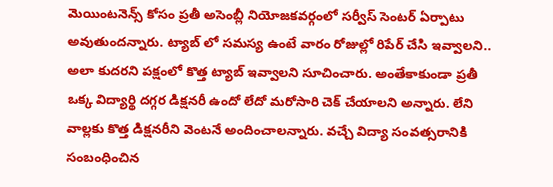మెయింటనెన్స్ కోసం ప్రతీ అసెంబ్లీ నియోజకవర్గంలో సర్వీస్ సెంటర్ ఏర్పాటు అవుతుందన్నారు. ట్యాబ్ లో సమస్య ఉంటే వారం రోజుల్లో రిపేర్ చేసి ఇవ్వాలని.. అలా కుదరని పక్షంలో కొత్త ట్యాబ్ ఇవ్వాలని సూచించారు. అంతేకాకుండా ప్రతీ ఒక్క విద్యార్థి దగ్గర డిక్షనరీ ఉందో లేదో మరోసారి చెక్ చేయాలని అన్నారు. లేని వాల్లకు కొత్త డిక్షనరీని వెంటనే అందించాలన్నారు. వచ్చే విద్యా సంవత్సరానికి సంబంధించిన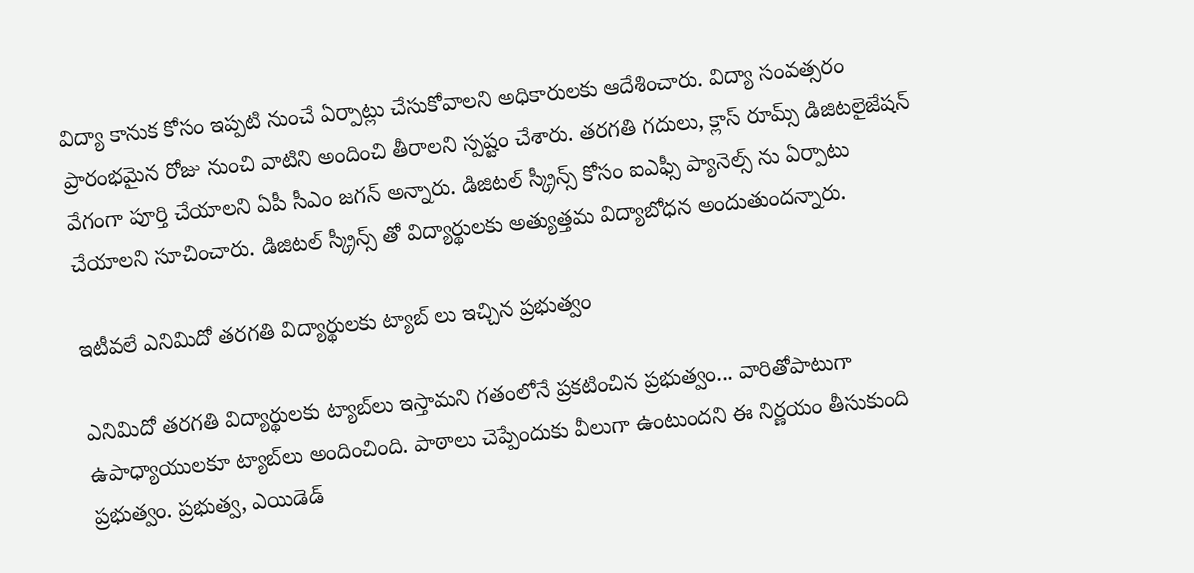విద్యా కానుక కోసం ఇప్పటి నుంచే ఏర్పాట్లు చేసుకోవాలని అధికారులకు ఆదేశించారు. విద్యా సంవత్సరం ప్రారంభమైన రోజు నుంచి వాటిని అందించి తీరాలని స్పష్టం చేశారు. తరగతి గదులు, క్లాస్ రూమ్స్ డిజిటలైజేషన్ వేగంగా పూర్తి చేయాలని ఏపీ సీఎం జగన్ అన్నారు. డిజిటల్ స్క్రీన్స్ కోసం ఐఎఫ్సీ ప్యానెల్స్ ను ఏర్పాటు చేయాలని సూచించారు. డిజిటల్ స్క్రీన్స్ తో విద్యార్థులకు అత్యుత్తమ విద్యాబోధన అందుతుందన్నారు.

ఇటీవలే ఎనిమిదో తరగతి విద్యార్థులకు ట్యాబ్ లు ఇచ్చిన ప్రభుత్వం

ఎనిమిదో తరగతి విద్యార్థులకు ట్యాబ్‌లు ఇస్తామని గతంలోనే ప్రకటించిన ప్రభుత్వం... వారితోపాటుగా ఉపాధ్యాయులకూ ట్యాబ్‌లు అందించింది. పాఠాలు చెప్పేందుకు వీలుగా ఉంటుందని ఈ నిర్ణయం తీసుకుంది ప్రభుత్వం. ప్రభుత్వ, ఎయిడెడ్‌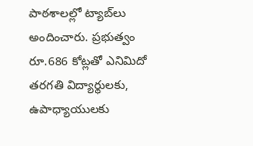పాఠశాలల్లో ట్యాబ్‌లు అందించారు. ప్రభుత్వం రూ.686 కోట్లతో ఎనిమిదో తరగతి విద్యార్థులకు, ఉపాధ్యాయులకు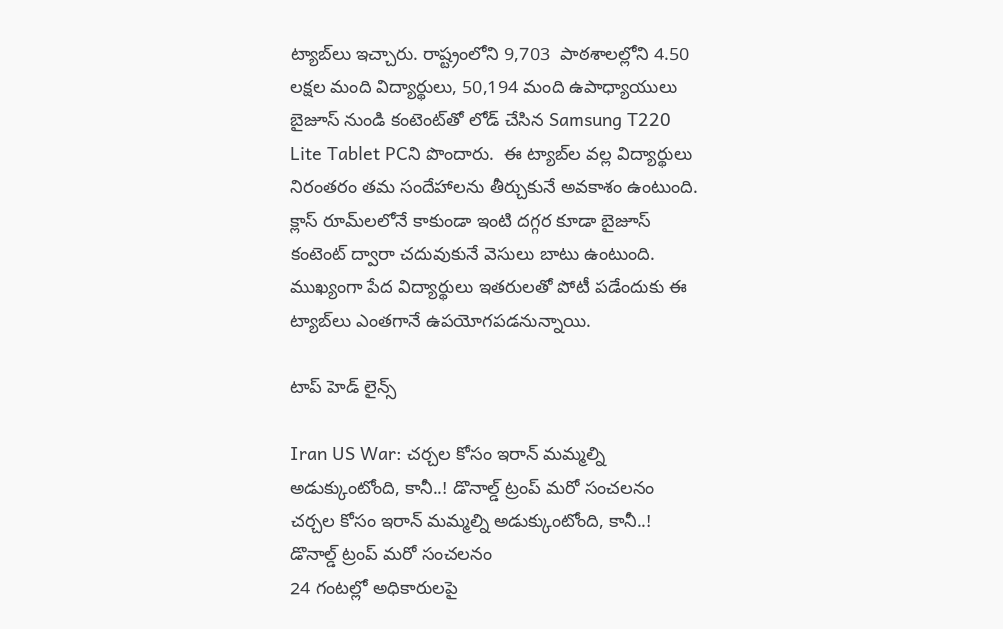ట్యాబ్‌లు ఇచ్చారు. రాష్ట్రంలోని 9,703  పాఠశాలల్లోని 4.50 లక్షల మంది విద్యార్థులు, 50,194 మంది ఉపాధ్యాయులు బైజూస్ నుండి కంటెంట్‌తో లోడ్ చేసిన Samsung T220 Lite Tablet PCని పొందారు.  ఈ ట్యాబ్‌ల వల్ల విద్యార్థులు నిరంతరం తమ సందేహాలను తీర్చుకునే అవకాశం ఉంటుంది. క్లాస్ రూమ్‌లలోనే కాకుండా ఇంటి దగ్గర కూడా బైజూస్ కంటెంట్ ద్వారా చదువుకునే వెసులు బాటు ఉంటుంది. ముఖ్యంగా పేద విద్యార్థులు ఇతరులతో పోటీ పడేందుకు ఈ ట్యాబ్‌లు ఎంతగానే ఉపయోగపడనున్నాయి.

టాప్ హెడ్ లైన్స్

Iran US War: చర్చల కోసం ఇరాన్ మమ్మల్ని అడుక్కుంటోంది, కానీ..! డొనాల్డ్ ట్రంప్ మరో సంచలనం
చర్చల కోసం ఇరాన్ మమ్మల్ని అడుక్కుంటోంది, కానీ..! డొనాల్డ్ ట్రంప్ మరో సంచలనం
24 గంటల్లో అధికారులపై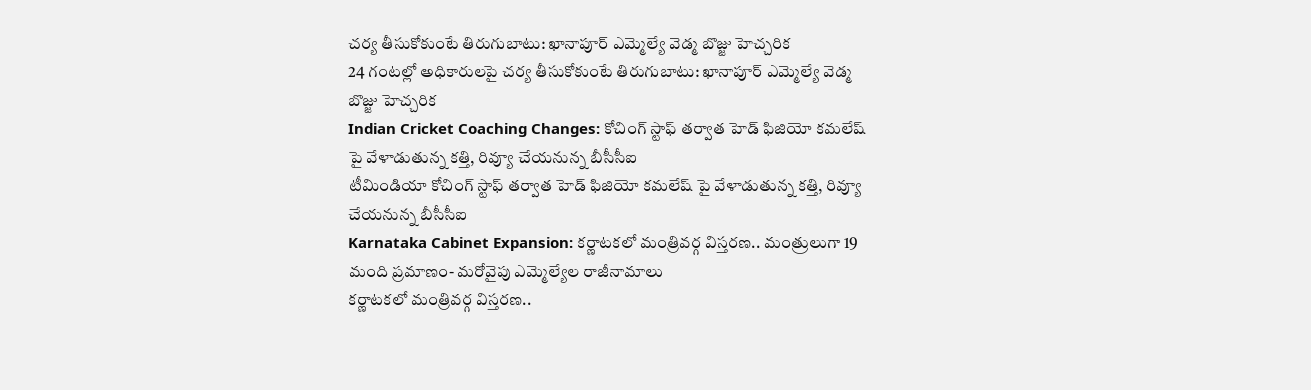చర్య తీసుకోకుంటే తిరుగుబాటు: ఖానాపూర్ ఎమ్మెల్యే వెడ్మ బొజ్జు హెచ్చరిక
24 గంటల్లో అధికారులపై చర్య తీసుకోకుంటే తిరుగుబాటు: ఖానాపూర్ ఎమ్మెల్యే వెడ్మ బొజ్జు హెచ్చరిక
Indian Cricket Coaching Changes: కోచింగ్ స్టాఫ్ త‌ర్వాత‌ హెడ్ ఫిజియో కమలేష్ పై వేళాడుతున్న క‌త్తి, రివ్యూ చేయ‌నున్న బీసీసీఐ
టీమిండియా కోచింగ్ స్టాఫ్ త‌ర్వాత‌ హెడ్ ఫిజియో కమలేష్ పై వేళాడుతున్న క‌త్తి, రివ్యూ చేయ‌నున్న బీసీసీఐ
Karnataka Cabinet Expansion: కర్ణాటకలో మంత్రివర్గ విస్తరణ.. మంత్రులుగా 19 మంది ప్రమాణం- మరోవైపు ఎమ్మెల్యేల రాజీనామాలు
కర్ణాటకలో మంత్రివర్గ విస్తరణ..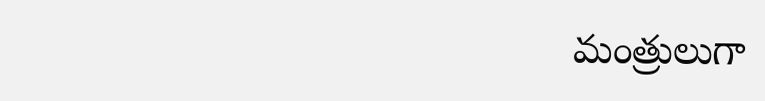మంత్రులుగా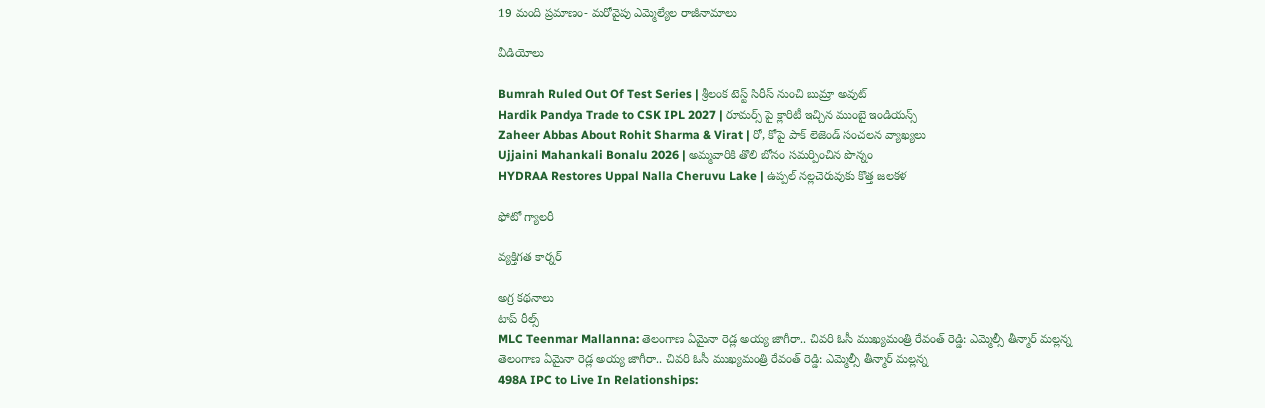19 మంది ప్రమాణం- మరోవైపు ఎమ్మెల్యేల రాజీనామాలు

వీడియోలు

Bumrah Ruled Out Of Test Series | శ్రీలంక టెస్ట్ సిరీస్‌ నుంచి బుమ్రా అవుట్
Hardik Pandya Trade to CSK IPL 2027 | రూమర్స్ పై క్లారిటీ ఇచ్చిన ముంబై ఇండియన్స్
Zaheer Abbas About Rohit Sharma & Virat | రో, కోపై పాక్ లెజెండ్ సంచలన వ్యాఖ్యలు
Ujjaini Mahankali Bonalu 2026 | అమ్మవారికి తొలి బోనం సమర్పించిన పొన్నం
HYDRAA Restores Uppal Nalla Cheruvu Lake | ఉప్పల్ నల్లచెరువుకు కొత్త జలకళ

ఫోటో గ్యాలరీ

వ్యక్తిగత కార్నర్

అగ్ర కథనాలు
టాప్ రీల్స్
MLC Teenmar Mallanna: తెలంగాణ ఏమైనా రెడ్ల అయ్య జాగీరా.. చివరి ఓసీ ముఖ్యమంత్రి రేవంత్ రెడ్డి: ఎమ్మెల్సీ తీన్మార్ మల్లన్న
తెలంగాణ ఏమైనా రెడ్ల అయ్య జాగీరా.. చివరి ఓసీ ముఖ్యమంత్రి రేవంత్ రెడ్డి: ఎమ్మెల్సీ తీన్మార్ మల్లన్న
498A IPC to Live In Relationships: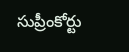సుప్రీంకోర్టు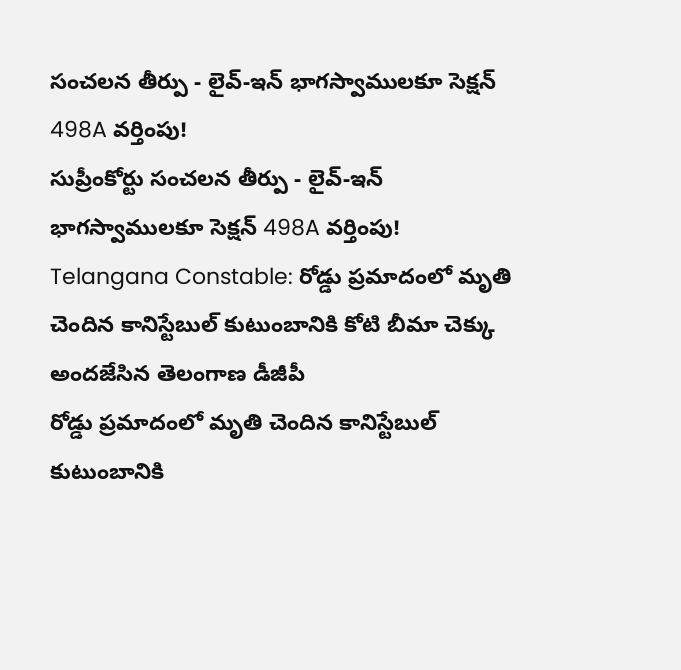సంచలన తీర్పు - లైవ్-ఇన్ భాగస్వాములకూ సెక్షన్ 498A వర్తింపు!
సుప్రీంకోర్టు సంచలన తీర్పు - లైవ్-ఇన్ భాగస్వాములకూ సెక్షన్ 498A వర్తింపు!
Telangana Constable: రోడ్డు ప్రమాదంలో మృతి చెందిన కానిస్టేబుల్‌ కుటుంబానికి కోటి బీమా చెక్కు అందజేసిన తెలంగాణ డీజీపీ
రోడ్డు ప్రమాదంలో మృతి చెందిన కానిస్టేబుల్‌ కుటుంబానికి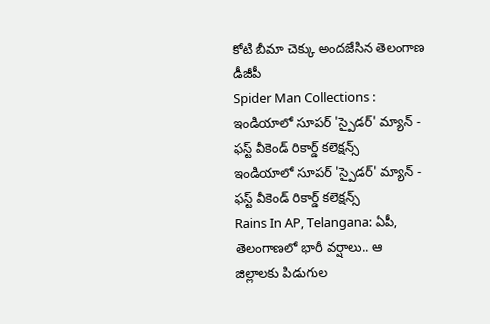కోటి బీమా చెక్కు అందజేసిన తెలంగాణ డీజీపీ
Spider Man Collections : ఇండియాలో సూపర్ 'స్పైడర్' మ్యాన్ - ఫస్ట్ వీకెండ్ రికార్డ్ కలెక్షన్స్
ఇండియాలో సూపర్ 'స్పైడర్' మ్యాన్ - ఫస్ట్ వీకెండ్ రికార్డ్ కలెక్షన్స్
Rains In AP, Telangana: ఏపీ, తెలంగాణలో భారీ వర్షాలు.. ఆ జిల్లాలకు పిడుగుల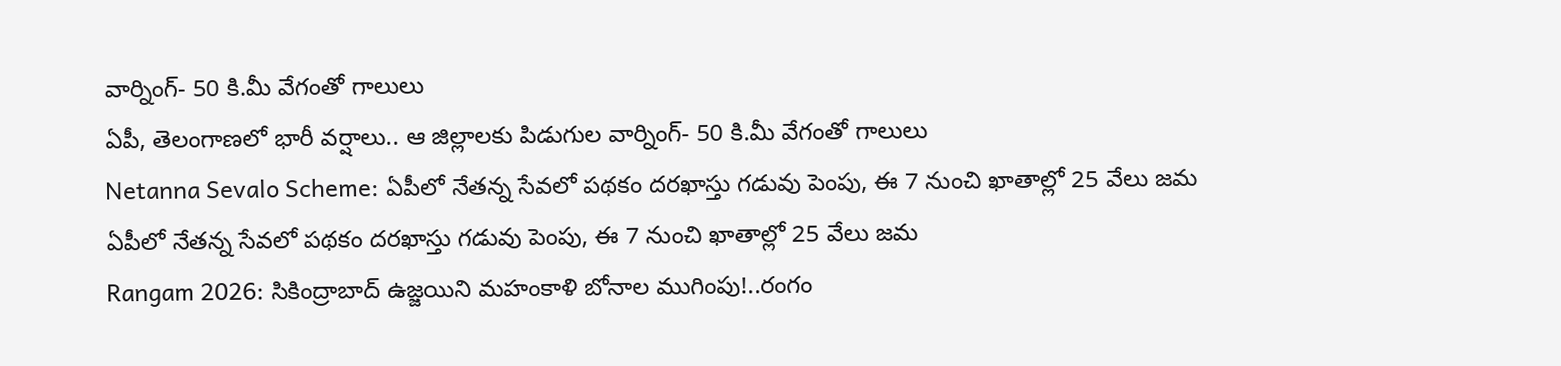వార్నింగ్- 50 కి.మీ వేగంతో గాలులు
ఏపీ, తెలంగాణలో భారీ వర్షాలు.. ఆ జిల్లాలకు పిడుగుల వార్నింగ్- 50 కి.మీ వేగంతో గాలులు
Netanna Sevalo Scheme: ఏపీలో నేతన్న సేవలో పథకం దరఖాస్తు గడువు పెంపు, ఈ 7 నుంచి ఖాతాల్లో 25 వేలు జమ
ఏపీలో నేతన్న సేవలో పథకం దరఖాస్తు గడువు పెంపు, ఈ 7 నుంచి ఖాతాల్లో 25 వేలు జమ
Rangam 2026: సికింద్రాబాద్‌ ఉజ్జయిని మహంకాళి బోనాల ముగింపు!..రంగం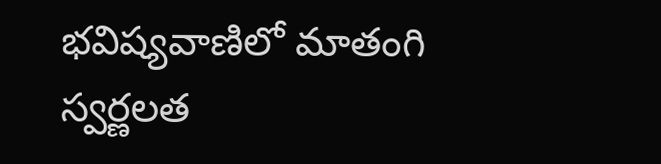భవిష్యవాణిలో మాతంగి స్వర్ణలత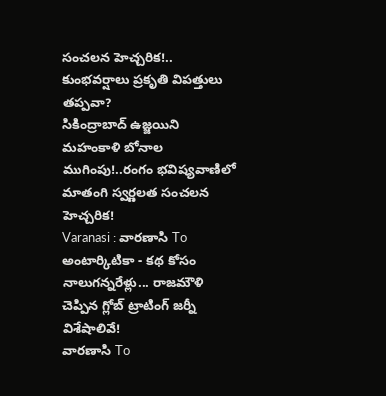సంచలన హెచ్చరిక!.. కుంభవర్షాలు ప్రకృతి విపత్తులు తప్పవా?
సికింద్రాబాద్‌ ఉజ్జయిని మహంకాళి బోనాల ముగింపు!..రంగం భవిష్యవాణిలో మాతంగి స్వర్ణలత సంచలన హెచ్చరిక!
Varanasi : వారణాసి To అంటార్కిటికా - కథ కోసం నాలుగన్నరేళ్లు... రాజమౌళి చెప్పిన గ్లోబ్ ట్రాటింగ్ జర్నీ విశేషాలివే!
వారణాసి To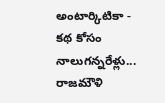అంటార్కిటికా - కథ కోసం నాలుగన్నరేళ్లు... రాజమౌళి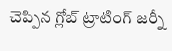చెప్పిన గ్లోబ్ ట్రాటింగ్ జర్నీ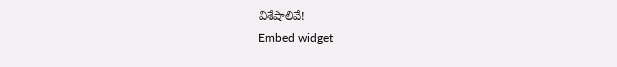విశేషాలివే!
Embed widget